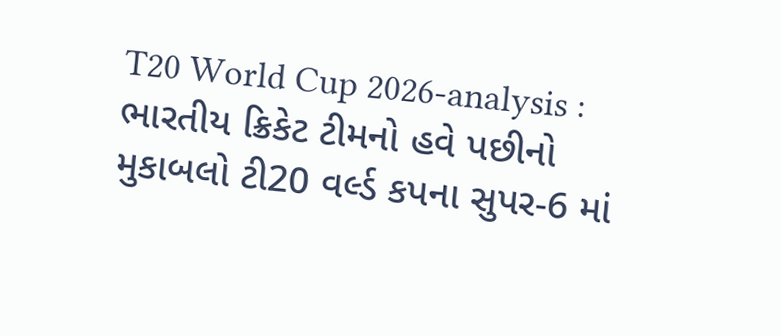T20 World Cup 2026-analysis : ભારતીય ક્રિકેટ ટીમનો હવે પછીનો મુકાબલો ટી20 વર્લ્ડ કપના સુપર-6 માં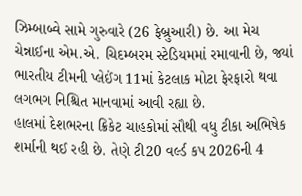ઝિમ્બાબ્વે સામે ગુરુવારે (26 ફેબ્રુઆરી) છે. આ મેચ ચેન્નાઈના એમ.એ. ચિદમ્બરમ સ્ટેડિયમમાં રમાવાની છે, જ્યાં ભારતીય ટીમની પ્લેઈંગ 11માં કેટલાક મોટા ફેરફારો થવા લગભગ નિશ્ચિત માનવામાં આવી રહ્યા છે.
હાલમાં દેશભરના ક્રિકેટ ચાહકોમાં સૌથી વધુ ટીકા અભિષેક શર્માની થઈ રહી છે. તેણે ટી20 વર્લ્ડ કપ 2026ની 4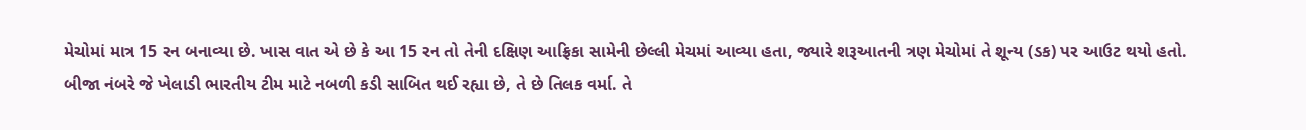મેચોમાં માત્ર 15 રન બનાવ્યા છે. ખાસ વાત એ છે કે આ 15 રન તો તેની દક્ષિણ આફ્રિકા સામેની છેલ્લી મેચમાં આવ્યા હતા, જ્યારે શરૂઆતની ત્રણ મેચોમાં તે શૂન્ય (ડક) પર આઉટ થયો હતો.
બીજા નંબરે જે ખેલાડી ભારતીય ટીમ માટે નબળી કડી સાબિત થઈ રહ્યા છે, તે છે તિલક વર્મા. તે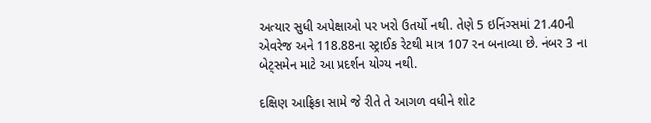અત્યાર સુધી અપેક્ષાઓ પર ખરો ઉતર્યો નથી. તેણે 5 ઇનિંગ્સમાં 21.40ની એવરેજ અને 118.88ના સ્ટ્રાઈક રેટથી માત્ર 107 રન બનાવ્યા છે. નંબર 3 ના બેટ્સમેન માટે આ પ્રદર્શન યોગ્ય નથી.

દક્ષિણ આફ્રિકા સામે જે રીતે તે આગળ વધીને શોટ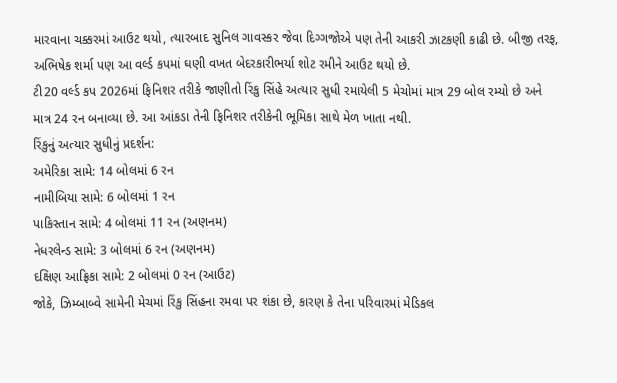મારવાના ચક્કરમાં આઉટ થયો, ત્યારબાદ સુનિલ ગાવસ્કર જેવા દિગ્ગજોએ પણ તેની આકરી ઝાટકણી કાઢી છે. બીજી તરફ, અભિષેક શર્મા પણ આ વર્લ્ડ કપમાં ઘણી વખત બેદરકારીભર્યા શોટ રમીને આઉટ થયો છે.
ટી20 વર્લ્ડ કપ 2026માં ફિનિશર તરીકે જાણીતો રિંકુ સિંહે અત્યાર સુધી રમાયેલી 5 મેચોમાં માત્ર 29 બોલ રમ્યો છે અને માત્ર 24 રન બનાવ્યા છે. આ આંકડા તેની ફિનિશર તરીકેની ભૂમિકા સાથે મેળ ખાતા નથી.
રિંકુનું અત્યાર સુધીનું પ્રદર્શન:
અમેરિકા સામે: 14 બોલમાં 6 રન
નામીબિયા સામે: 6 બોલમાં 1 રન
પાકિસ્તાન સામે: 4 બોલમાં 11 રન (અણનમ)
નેધરલેન્ડ સામે: 3 બોલમાં 6 રન (અણનમ)
દક્ષિણ આફ્રિકા સામે: 2 બોલમાં 0 રન (આઉટ)
જોકે, ઝિમ્બાબ્વે સામેની મેચમાં રિંકુ સિંહના રમવા પર શંકા છે, કારણ કે તેના પરિવારમાં મેડિકલ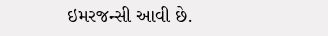ઇમરજન્સી આવી છે.